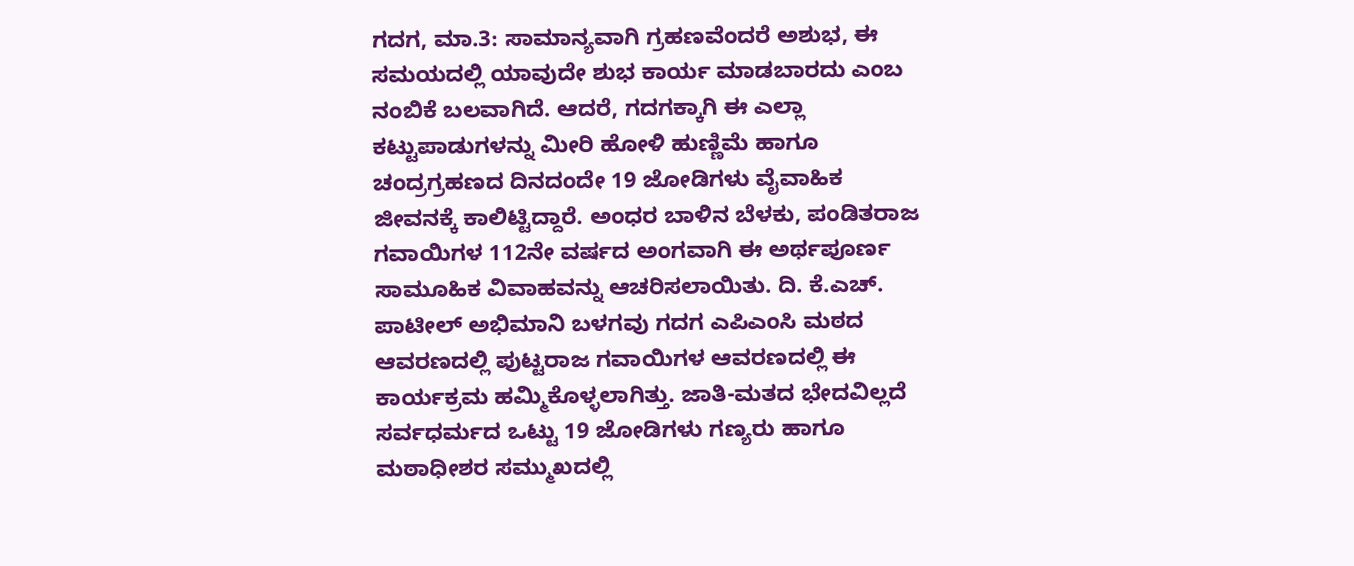ಗದಗ, ಮಾ.3: ಸಾಮಾನ್ಯವಾಗಿ ಗ್ರಹಣವೆಂದರೆ ಅಶುಭ, ಈ ಸಮಯದಲ್ಲಿ ಯಾವುದೇ ಶುಭ ಕಾರ್ಯ ಮಾಡಬಾರದು ಎಂಬ ನಂಬಿಕೆ ಬಲವಾಗಿದೆ. ಆದರೆ, ಗದಗಕ್ಕಾಗಿ ಈ ಎಲ್ಲಾ ಕಟ್ಟುಪಾಡುಗಳನ್ನು ಮೀರಿ ಹೋಳಿ ಹುಣ್ಣಿಮೆ ಹಾಗೂ ಚಂದ್ರಗ್ರಹಣದ ದಿನದಂದೇ 19 ಜೋಡಿಗಳು ವೈವಾಹಿಕ ಜೀವನಕ್ಕೆ ಕಾಲಿಟ್ಟಿದ್ದಾರೆ. ಅಂಧರ ಬಾಳಿನ ಬೆಳಕು, ಪಂಡಿತರಾಜ ಗವಾಯಿಗಳ 112ನೇ ವರ್ಷದ ಅಂಗವಾಗಿ ಈ ಅರ್ಥಪೂರ್ಣ ಸಾಮೂಹಿಕ ವಿವಾಹವನ್ನು ಆಚರಿಸಲಾಯಿತು. ದಿ. ಕೆ.ಎಚ್. ಪಾಟೀಲ್ ಅಭಿಮಾನಿ ಬಳಗವು ಗದಗ ಎಪಿಎಂಸಿ ಮಠದ ಆವರಣದಲ್ಲಿ ಪುಟ್ಟರಾಜ ಗವಾಯಿಗಳ ಆವರಣದಲ್ಲಿ ಈ ಕಾರ್ಯಕ್ರಮ ಹಮ್ಮಿಕೊಳ್ಳಲಾಗಿತ್ತು. ಜಾತಿ-ಮತದ ಭೇದವಿಲ್ಲದೆ ಸರ್ವಧರ್ಮದ ಒಟ್ಟು 19 ಜೋಡಿಗಳು ಗಣ್ಯರು ಹಾಗೂ ಮಠಾಧೀಶರ ಸಮ್ಮುಖದಲ್ಲಿ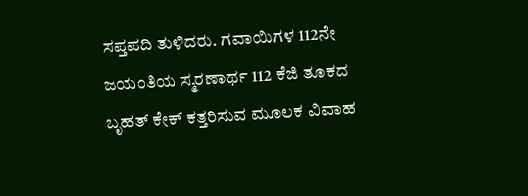ಸಪ್ತಪದಿ ತುಳಿದರು. ಗವಾಯಿಗಳ 112ನೇ ಜಯಂತಿಯ ಸ್ಮರಣಾರ್ಥ 112 ಕೆಜಿ ತೂಕದ ಬೃಹತ್ ಕೇಕ್ ಕತ್ತರಿಸುವ ಮೂಲಕ ವಿವಾಹ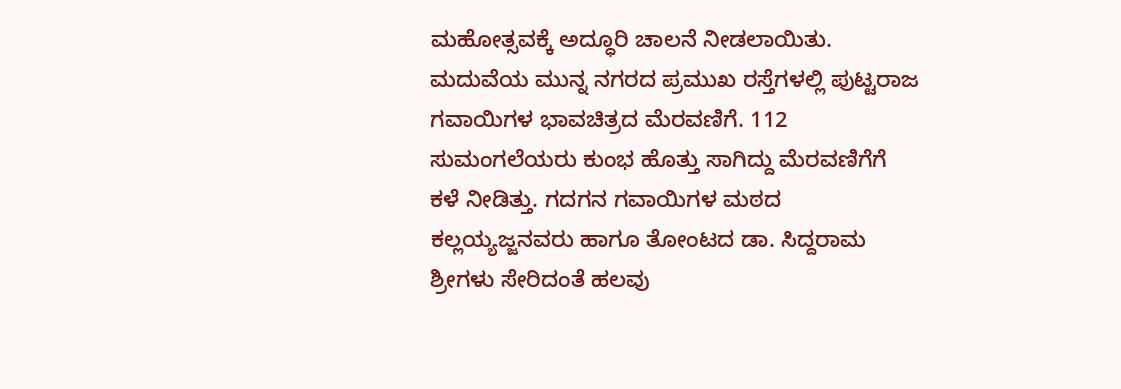ಮಹೋತ್ಸವಕ್ಕೆ ಅದ್ಧೂರಿ ಚಾಲನೆ ನೀಡಲಾಯಿತು. ಮದುವೆಯ ಮುನ್ನ ನಗರದ ಪ್ರಮುಖ ರಸ್ತೆಗಳಲ್ಲಿ ಪುಟ್ಟರಾಜ ಗವಾಯಿಗಳ ಭಾವಚಿತ್ರದ ಮೆರವಣಿಗೆ. 112 ಸುಮಂಗಲೆಯರು ಕುಂಭ ಹೊತ್ತು ಸಾಗಿದ್ದು ಮೆರವಣಿಗೆಗೆ ಕಳೆ ನೀಡಿತ್ತು. ಗದಗನ ಗವಾಯಿಗಳ ಮಠದ ಕಲ್ಲಯ್ಯಜ್ಜನವರು ಹಾಗೂ ತೋಂಟದ ಡಾ. ಸಿದ್ದರಾಮ ಶ್ರೀಗಳು ಸೇರಿದಂತೆ ಹಲವು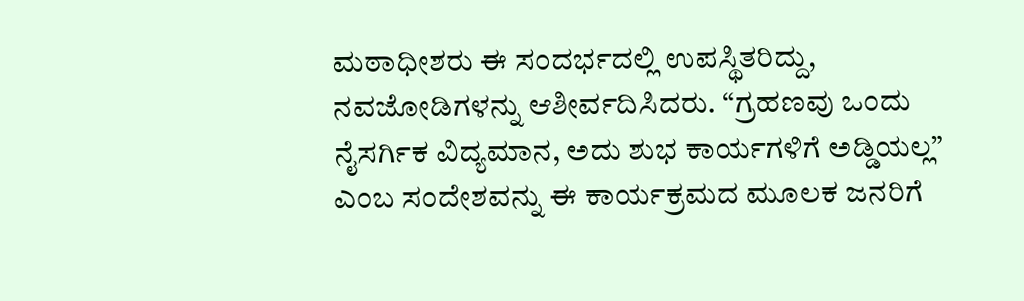ಮಠಾಧೀಶರು ಈ ಸಂದರ್ಭದಲ್ಲಿ ಉಪಸ್ಥಿತರಿದ್ದು, ನವಜೋಡಿಗಳನ್ನು ಆಶೀರ್ವದಿಸಿದರು. “ಗ್ರಹಣವು ಒಂದು ನೈಸರ್ಗಿಕ ವಿದ್ಯಮಾನ, ಅದು ಶುಭ ಕಾರ್ಯಗಳಿಗೆ ಅಡ್ಡಿಯಲ್ಲ” ಎಂಬ ಸಂದೇಶವನ್ನು ಈ ಕಾರ್ಯಕ್ರಮದ ಮೂಲಕ ಜನರಿಗೆ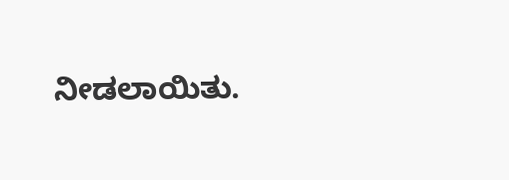ನೀಡಲಾಯಿತು.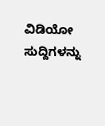ವಿಡಿಯೋ ಸುದ್ದಿಗಳನ್ನು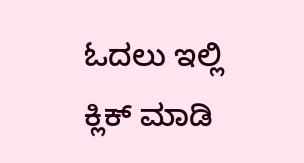ಓದಲು ಇಲ್ಲಿ ಕ್ಲಿಕ್ ಮಾಡಿ